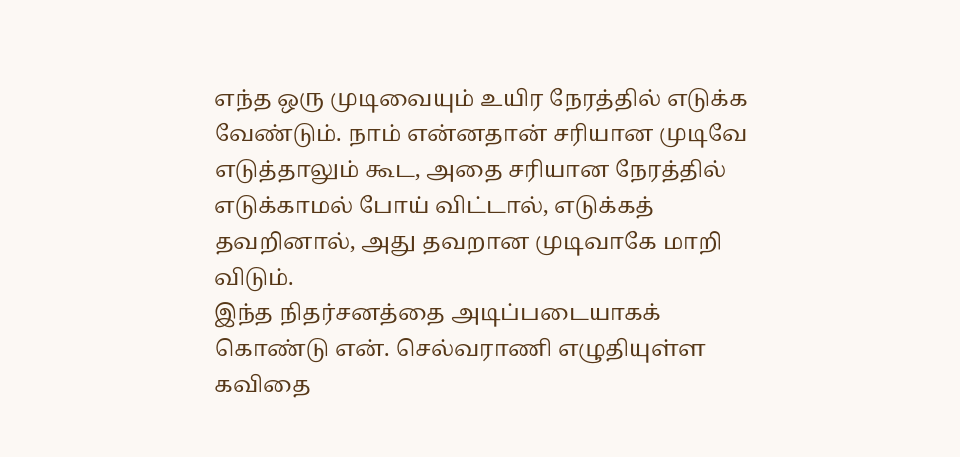எந்த ஒரு முடிவையும் உயிர நேரத்தில் எடுக்க வேண்டும். நாம் என்னதான் சரியான முடிவே எடுத்தாலும் கூட, அதை சரியான நேரத்தில் எடுக்காமல் போய் விட்டால், எடுக்கத் தவறினால், அது தவறான முடிவாகே மாறி விடும்.
இந்த நிதர்சனத்தை அடிப்படையாகக் கொண்டு என். செல்வராணி எழுதியுள்ள கவிதை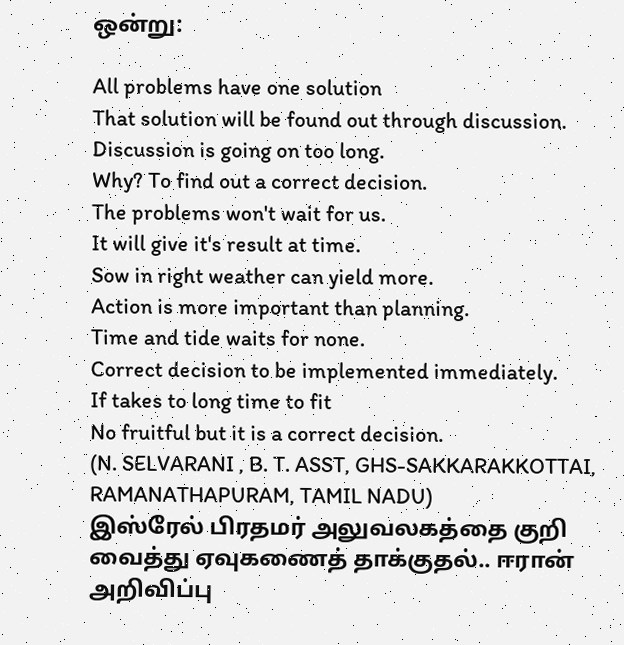ஒன்று:

All problems have one solution
That solution will be found out through discussion.
Discussion is going on too long.
Why? To find out a correct decision.
The problems won't wait for us.
It will give it's result at time.
Sow in right weather can yield more.
Action is more important than planning.
Time and tide waits for none.
Correct decision to be implemented immediately.
If takes to long time to fit
No fruitful but it is a correct decision.
(N. SELVARANI , B. T. ASST, GHS-SAKKARAKKOTTAI, RAMANATHAPURAM, TAMIL NADU)
இஸ்ரேல் பிரதமர் அலுவலகத்தை குறி வைத்து ஏவுகணைத் தாக்குதல்.. ஈரான் அறிவிப்பு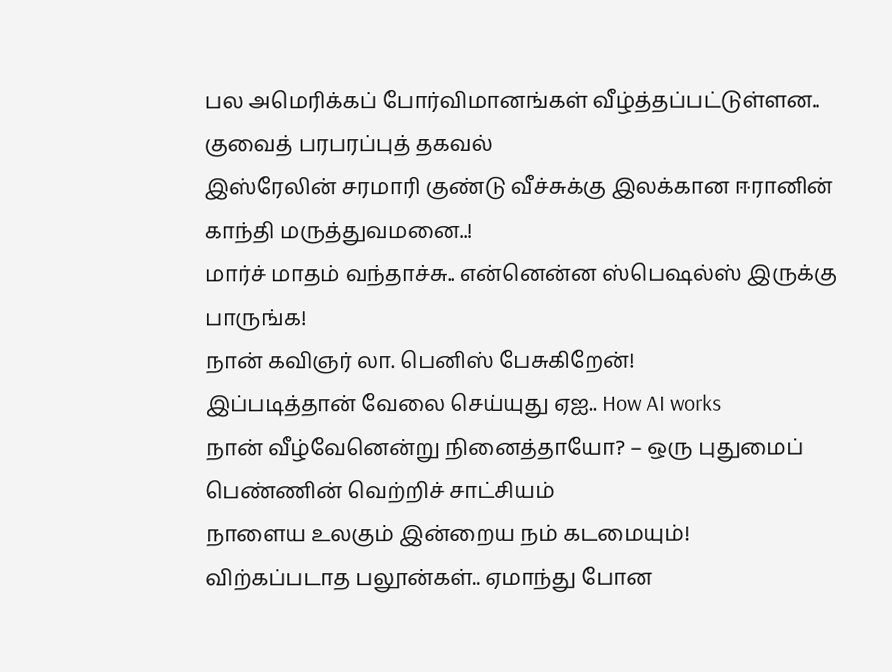பல அமெரிக்கப் போர்விமானங்கள் வீழ்த்தப்பட்டுள்ளன.. குவைத் பரபரப்புத் தகவல்
இஸ்ரேலின் சரமாரி குண்டு வீச்சுக்கு இலக்கான ஈரானின் காந்தி மருத்துவமனை..!
மார்ச் மாதம் வந்தாச்சு.. என்னென்ன ஸ்பெஷல்ஸ் இருக்கு பாருங்க!
நான் கவிஞர் லா. பெனிஸ் பேசுகிறேன்!
இப்படித்தான் வேலை செய்யுது ஏஐ.. How AI works
நான் வீழ்வேனென்று நினைத்தாயோ? – ஒரு புதுமைப் பெண்ணின் வெற்றிச் சாட்சியம்
நாளைய உலகும் இன்றைய நம் கடமையும்!
விற்கப்படாத பலூன்கள்.. ஏமாந்து போன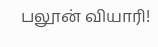பலூன் வியாரி!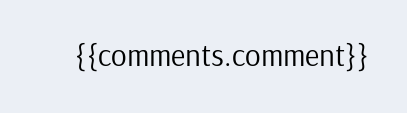{{comments.comment}}